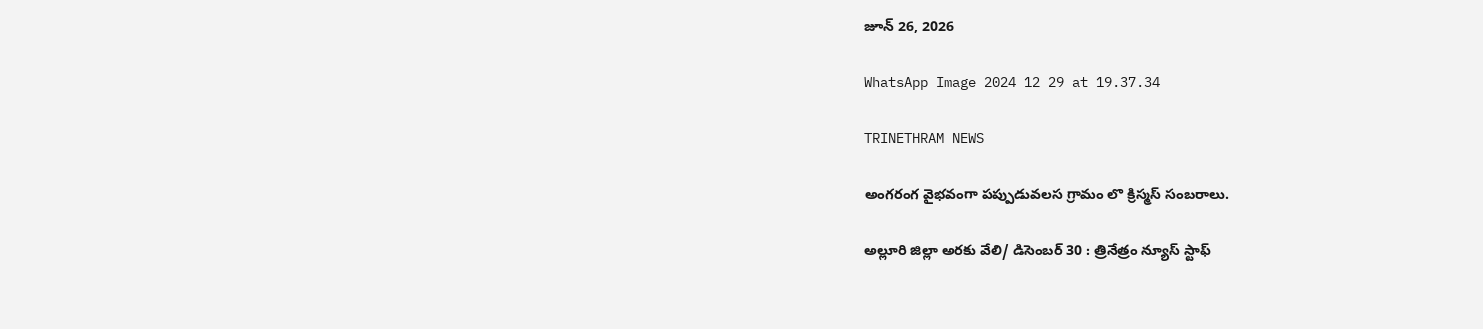జూన్ 26, 2026

WhatsApp Image 2024 12 29 at 19.37.34

TRINETHRAM NEWS

అంగరంగ వైభవంగా పప్పుడువలస గ్రామం లొ క్రిస్మస్ సంబరాలు.

అల్లూరి జిల్లా అరకు వేలి/ డిసెంబర్ 30 : త్రినేత్రం న్యూస్ స్టాఫ్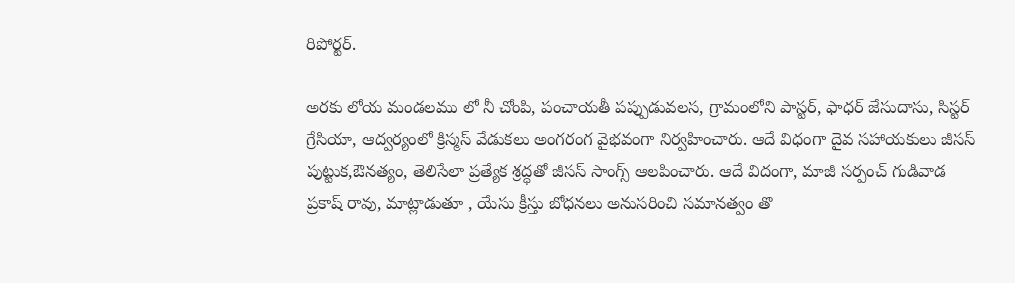రిపోర్టర్.

అరకు లోయ మండలము లో నీ చోంపి, పంచాయతీ పప్పుడువలస, గ్రామంలోని పాస్టర్, ఫాధర్ జేసుదాసు, సిస్టర్ గ్రేసియా, ఆద్వర్యంలో క్రిస్మస్ వేడుకలు అంగరంగ వైభవంగా నిర్వహించారు. ఆదే విధంగా దైవ సహాయకులు జీసస్ పుట్టుక,ఔనత్యం, తెలిసేలా ప్రత్యేక శ్రద్ధతో జీసస్ సాంగ్స్ ఆలపించారు. ఆదే విదంగా, మాజీ సర్పంచ్ గుడివాడ ప్రకాష్ రావు, మాట్లాడుతూ , యేసు క్రీస్తు బోధనలు అనుసరించి సమానత్వం తొ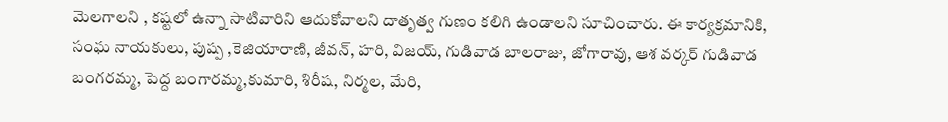మెలగాలని , కష్టలో ఉన్నా సాటివారిని ఆదుకోవాలని దాతృత్వ గుణం కలిగి ఉండాలని సూచించారు. ఈ కార్యక్రమానికి, సంఘ నాయకులు, పుష్ప ,కెజియారాణి, జీవన్, హరి, విజయ్, గుడివాడ బాలరాజు, జోగారావు, ఆశ వర్కర్ గుడివాడ బంగరమ్మ, పెద్ద బంగారమ్మ,కుమారి, శిరీష, నిర్మల, మేరి,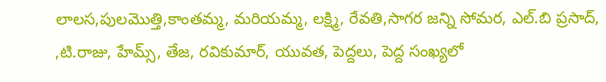లాలస,పులమొత్తి,కాంతమ్మ, మరియమ్మ, లక్ష్మి, రేవతి,సాగర జన్ని సోమర, ఎల్.బి ప్రసాద్, ,టి.రాజు, హేమ్స్, తేజ, రవికుమార్, యువత, పెద్దలు, పెద్ద సంఖ్యలో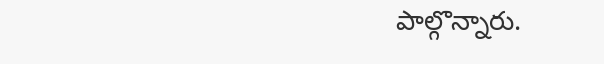పాల్గొన్నారు.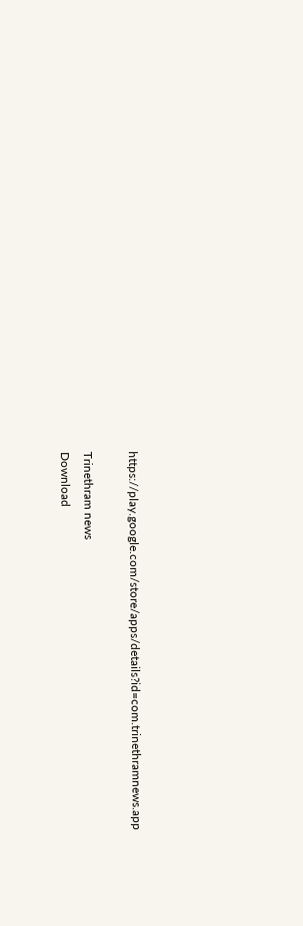https://play.google.com/store/apps/details?id=com.trinethramnews.app

Trinethram news
Download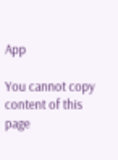App

You cannot copy content of this page